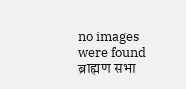no images were found
ब्राह्मण सभा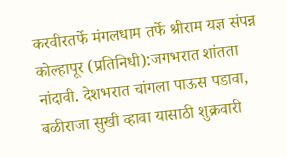करवीरतर्फे मंगलधाम तर्फे श्रीराम यज्ञ संपन्न
कोल्हापूर (प्रतिनिधी):जगभरात शांतता नांदावी. देशभरात चांगला पाऊस पडावा, बळीराजा सुखी व्हावा यासाठी शुक्रवारी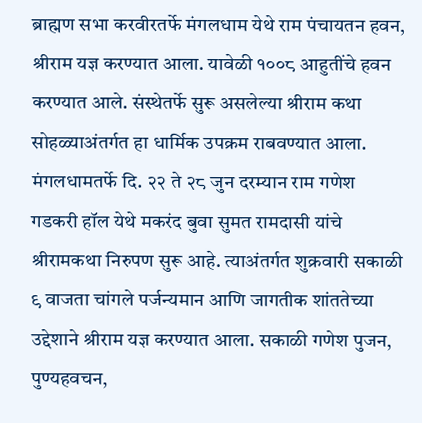ब्राह्मण सभा करवीरतर्फे मंगलधाम येथे राम पंचायतन हवन, श्रीराम यज्ञ करण्यात आला. यावेळी १००८ आहुतींचे हवन करण्यात आले. संस्थेतर्फे सुरू असलेल्या श्रीराम कथा सोहळ्याअंतर्गत हा धार्मिक उपक्रम राबवण्यात आला.
मंगलधामतर्फे दि. २२ ते २८ जुन दरम्यान राम गणेश गडकरी हॉल येथे मकरंद बुवा सुमत रामदासी यांचे श्रीरामकथा निरुपण सुरू आहे. त्याअंतर्गत शुक्रवारी सकाळी ९ वाजता चांगले पर्जन्यमान आणि जागतीक शांततेच्या उद्देशाने श्रीराम यज्ञ करण्यात आला. सकाळी गणेश पुजन, पुण्यहवचन,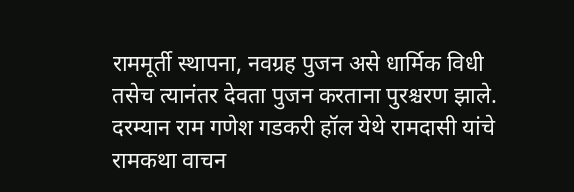राममूर्ती स्थापना, नवग्रह पुजन असे धार्मिक विधी तसेच त्यानंतर देवता पुजन करताना पुरश्चरण झाले. दरम्यान राम गणेश गडकरी हॉल येथे रामदासी यांचे रामकथा वाचन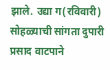झाले. उद्या ग(रविवारी) सोहळ्याची सांगता दुपारी प्रसाद वाटपाने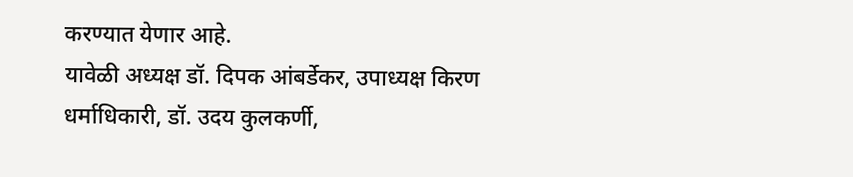करण्यात येणार आहे.
यावेळी अध्यक्ष डॉ. दिपक आंबर्डेकर, उपाध्यक्ष किरण धर्माधिकारी, डॉ. उदय कुलकर्णी,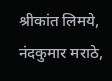श्रीकांत लिमये, नंदकुमार मराठे,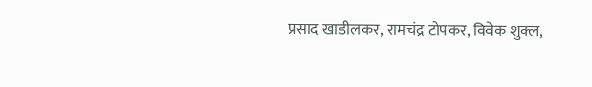प्रसाद खाडीलकर, रामचंद्र टोपकर, विवेक शुक्ल,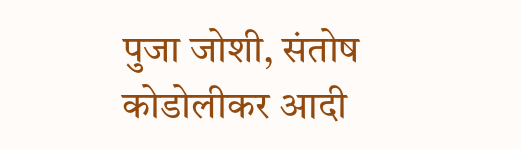पुजा जोशी, संतोष कोडोलीकर आदी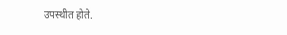उपस्थीत होते.